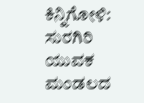ಕಿನ್ನಿಗೋಳಿ: ಸುರಗಿರಿ ಯುವಕ ಮಂಡಲದ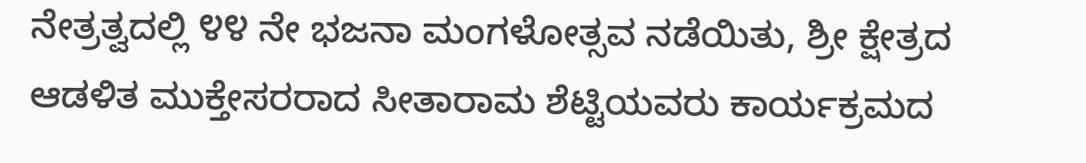ನೇತ್ರತ್ವದಲ್ಲಿ ೪೪ ನೇ ಭಜನಾ ಮಂಗಳೋತ್ಸವ ನಡೆಯಿತು, ಶ್ರೀ ಕ್ಷೇತ್ರದ ಆಡಳಿತ ಮುಕ್ತೇಸರರಾದ ಸೀತಾರಾಮ ಶೆಟ್ಟಿಯವರು ಕಾರ್ಯಕ್ರಮದ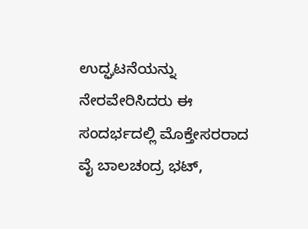ಉದ್ಘಟನೆಯನ್ನು ನೇರವೇರಿಸಿದರು ಈ ಸಂದರ್ಭದಲ್ಲಿ ಮೊಕ್ತೇಸರರಾದ ವೈ ಬಾಲಚಂದ್ರ ಭಟ್,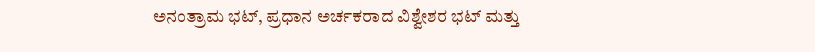ಅನಂತ್ರಾಮ ಭಟ್, ಪ್ರಧಾನ ಅರ್ಚಕರಾದ ವಿಶ್ವೇಶರ ಭಟ್ ಮತ್ತು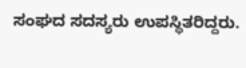ಸಂಘದ ಸದಸ್ಯರು ಉಪಸ್ಥಿತರಿದ್ದರು.